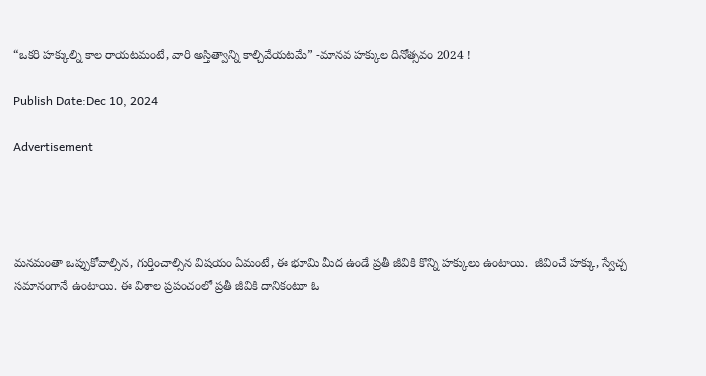“ఒకరి హక్కుల్ని కాల రాయటమంటే, వారి అస్తిత్వాన్ని కాల్చివేయటమే” -మానవ హక్కుల దినోత్సవం 2024 !

Publish Date:Dec 10, 2024

Advertisement




మనమంతా ఒప్పుకోవాల్సిన, గుర్తించాల్సిన విషయం ఏమంటే, ఈ భూమి మీద ఉండే ప్రతీ జీవికి కొన్ని హక్కులు ఉంటాయి.  జీవించే హక్కు, స్వేచ్చ సమానంగానే ఉంటాయి. ఈ విశాల ప్రపంచంలో ప్రతీ జీవికి దానికంటూ ఓ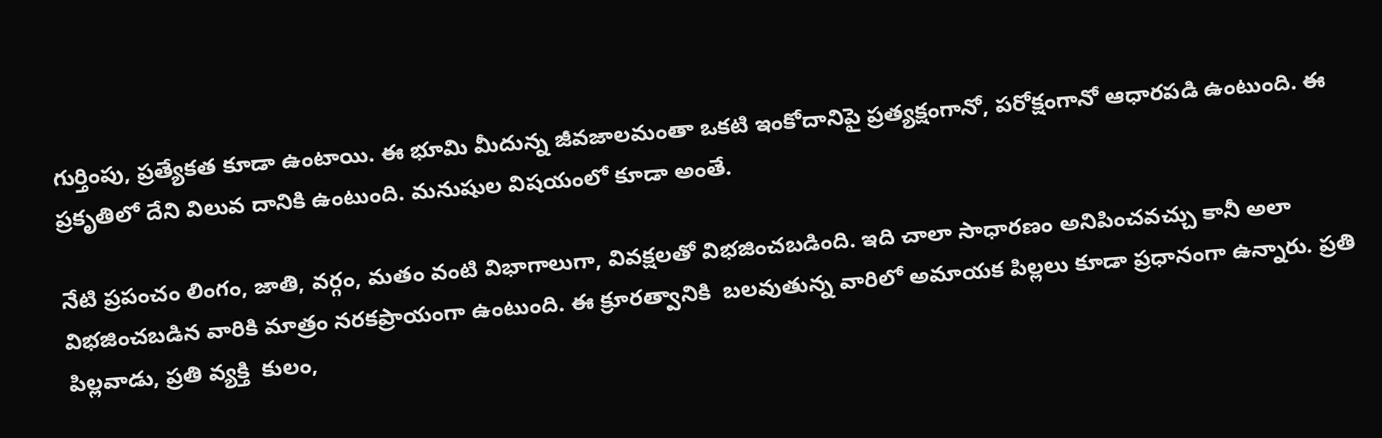గుర్తింపు, ప్రత్యేకత కూడా ఉంటాయి. ఈ భూమి మీదున్న జీవజాలమంతా ఒకటి ఇంకోదానిపై ప్రత్యక్షంగానో, పరోక్షంగానో ఆధారపడి ఉంటుంది. ఈ ప్రకృతిలో దేని విలువ దానికి ఉంటుంది. మనుషుల విషయంలో కూడా అంతే.

నేటి ప్రపంచం లింగం, జాతి, వర్గం, మతం వంటి విభాగాలుగా, వివక్షలతో విభజించబడింది. ఇది చాలా సాధారణం అనిపించవచ్చు కానీ అలా విభజించబడిన వారికి మాత్రం నరకప్రాయంగా ఉంటుంది. ఈ క్రూరత్వానికి  బలవుతున్న వారిలో అమాయక పిల్లలు కూడా ప్రధానంగా ఉన్నారు. ప్రతి పిల్లవాడు, ప్రతి వ్యక్తి  కులం,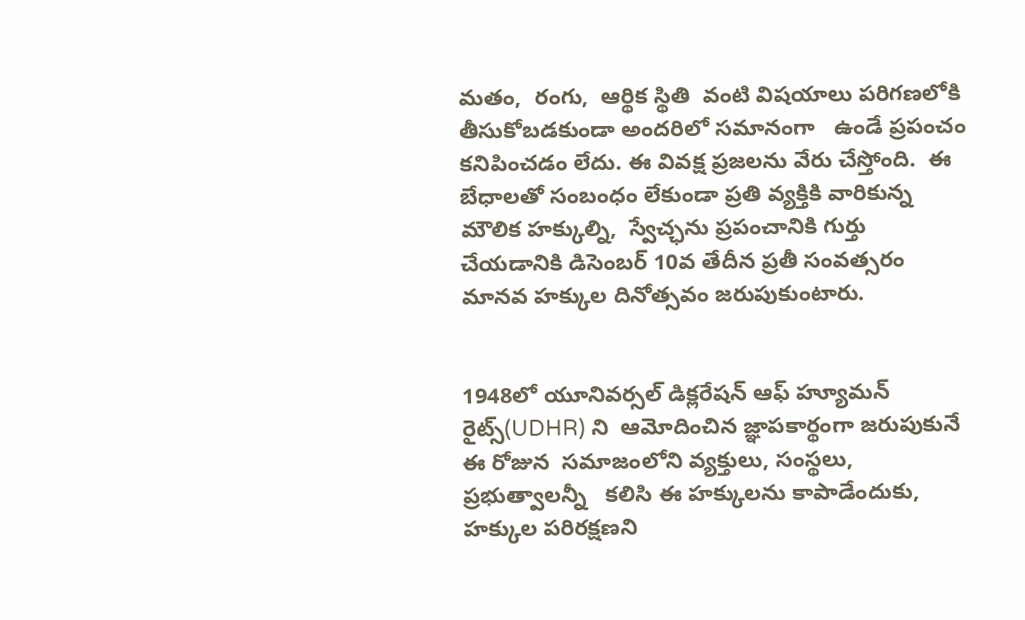మతం,  రంగు,  ఆర్థిక స్థితి  వంటి విషయాలు పరిగణలోకి తీసుకోబడకుండా అందరిలో సమానంగా   ఉండే ప్రపంచం కనిపించడం లేదు. ఈ వివక్ష ప్రజలను వేరు చేస్తోంది.  ఈ బేధాలతో సంబంధం లేకుండా ప్రతి వ్యక్తికి వారికున్న మౌలిక హక్కుల్ని,  స్వేచ్ఛను ప్రపంచానికి గుర్తు చేయడానికి డిసెంబర్ 10వ తేదీన ప్రతీ సంవత్సరం మానవ హక్కుల దినోత్సవం జరుపుకుంటారు.


1948లో యూనివర్సల్ డిక్లరేషన్ ఆఫ్ హ్యూమన్ రైట్స్(UDHR) ని  ఆమోదించిన జ్ఞాపకార్థంగా జరుపుకునే ఈ రోజున  సమాజంలోని వ్యక్తులు, సంస్థలు,  ప్రభుత్వాలన్నీ   కలిసి ఈ హక్కులను కాపాడేందుకు, హక్కుల పరిరక్షణని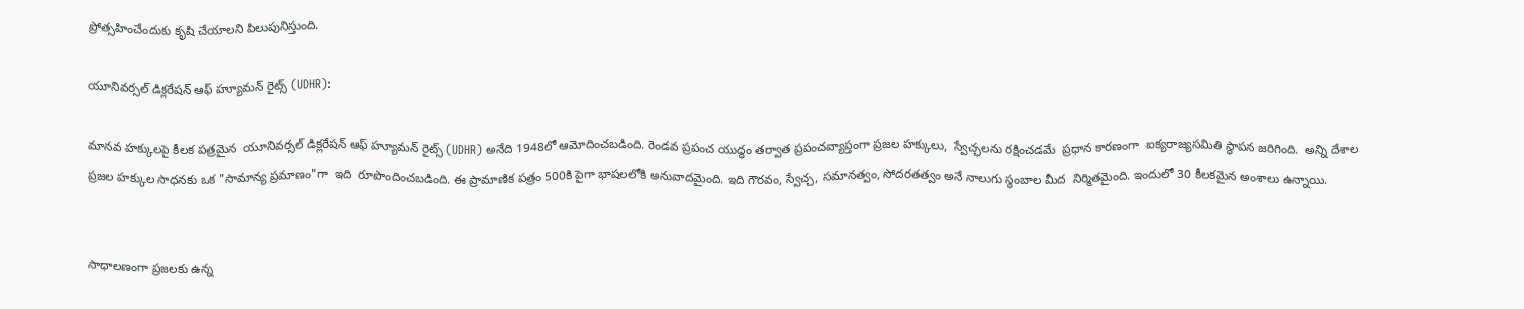ప్రోత్సహించేందుకు కృషి చేయాలని పిలుపునిస్తుంది.

యూనివర్సల్ డిక్లరేషన్ ఆఫ్ హ్యూమన్ రైట్స్ (UDHR):

మానవ హక్కులపై కీలక పత్రమైన  యూనివర్సల్ డిక్లరేషన్ ఆఫ్ హ్యూమన్ రైట్స్ (UDHR) అనేది 1948లో ఆమోదించబడింది. రెండవ ప్రపంచ యుద్ధం తర్వాత ప్రపంచవ్యాప్తంగా ప్రజల హక్కులు,  స్వేచ్ఛలను రక్షించడమే  ప్రధాన కారణంగా  ఐక్యరాజ్యసమితి స్థాపన జరిగింది.  అన్ని దేశాల ప్రజల హక్కుల సాధనకు ఒక "సామాన్య ప్రమాణం"గా  ఇది  రూపొందించబడింది. ఈ ప్రామాణిక పత్రం 500కి పైగా భాషలలోకి అనువాదమైంది. ఇది గౌరవం, స్వేచ్చ, సమానత్వం, సోదరతత్వం అనే నాలుగు స్థంబాల మీద  నిర్మితమైంది. ఇందులో 30 కీలకమైన అంశాలు ఉన్నాయి.


సాధాలణంగా ప్రజలకు ఉన్న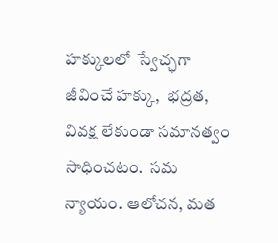హక్కులలో  స్వేచ్ఛగా జీవించే హక్కు,  భద్రత, వివక్ష లేకుండా సమానత్వం సాధించటం.  సమ న్యాయం. ఆలోచన, మత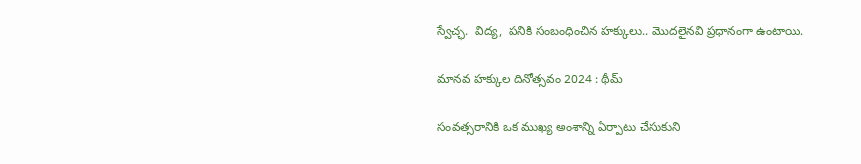స్వేచ్ఛ.  విద్య,  పనికి సంబంధించిన హక్కులు.. మొదలైనవి ప్రధానంగా ఉంటాయి.

మానవ హక్కుల దినోత్సవం 2024 : థీమ్

సంవత్సరానికి ఒక ముఖ్య అంశాన్ని ఏర్పాటు చేసుకుని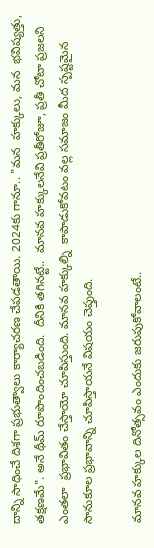దాన్ని సాధించే దిశగా ప్రభుత్వాలు కార్యాచరణ చేపడతాయి. 2024కు గానూ.. "మన  హక్కులు, మన  భవిష్యత్తు, తక్షణమే". అనే థీమ్ రూపొందించబడింది.  దీనికి తగినట్టే..  మానవ హక్కులనేవి ప్రతీరోజూ, ప్రతీ చోటా ప్రజలని ఎంతలా  ప్రభావితం చేస్తాయో చూపిస్తుంది. మానవ హక్కుల్ని  కాపాడుకోవటం వల్ల సమాజం మీద స్పష్టమైన సానుకూల ప్రభావాన్ని చూపిస్తాయనే విషయం చెప్తుంది.

మానవ హక్కుల దినోత్సవం ఎందుకు జరుపుకోవాలంటే..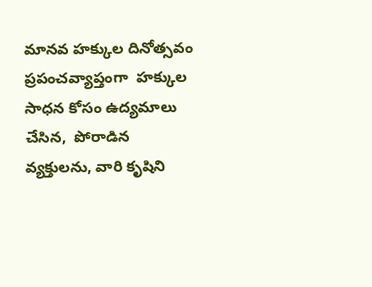మానవ హక్కుల దినోత్సవం ప్రపంచవ్యాప్తంగా  హక్కుల సాధన కోసం ఉద్యమాలు చేసిన,  పోరాడిన వ్యక్తులను, వారి కృషిని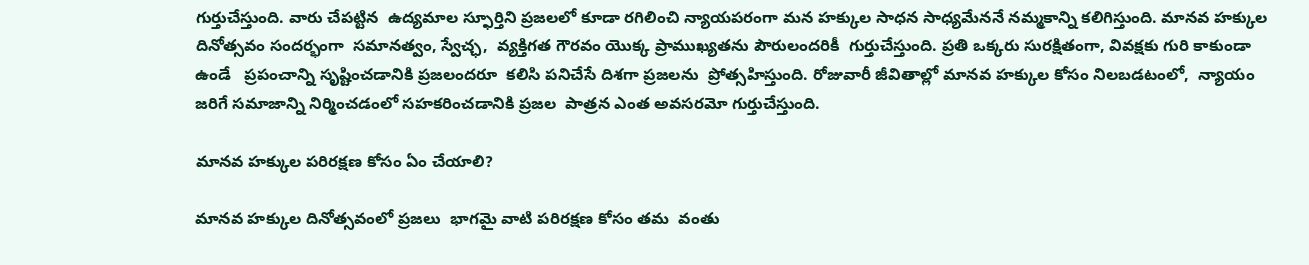గుర్తుచేస్తుంది. వారు చేపట్టిన  ఉద్యమాల స్ఫూర్తిని ప్రజలలో కూడా రగిలించి న్యాయపరంగా మన హక్కుల సాధన సాధ్యమేననే నమ్మకాన్ని కలిగిస్తుంది. మానవ హక్కుల దినోత్సవం సందర్భంగా  సమానత్వం, స్వేచ్ఛ,  వ్యక్తిగత గౌరవం యొక్క ప్రాముఖ్యతను పౌరులందరికీ  గుర్తుచేస్తుంది. ప్రతి ఒక్కరు సురక్షితంగా, వివక్షకు గురి కాకుండా ఉండే   ప్రపంచాన్ని సృష్టించడానికి ప్రజలందరూ  కలిసి పనిచేసే దిశగా ప్రజలను  ప్రోత్సహిస్తుంది. రోజువారీ జీవితాల్లో మానవ హక్కుల కోసం నిలబడటంలో,  న్యాయం జరిగే సమాజాన్ని నిర్మించడంలో సహకరించడానికి ప్రజల  పాత్రన ఎంత అవసరమో గుర్తుచేస్తుంది.

మానవ హక్కుల పరిరక్షణ కోసం ఏం చేయాలి?

మానవ హక్కుల దినోత్సవంలో ప్రజలు  భాగమై వాటి పరిరక్షణ కోసం తమ  వంతు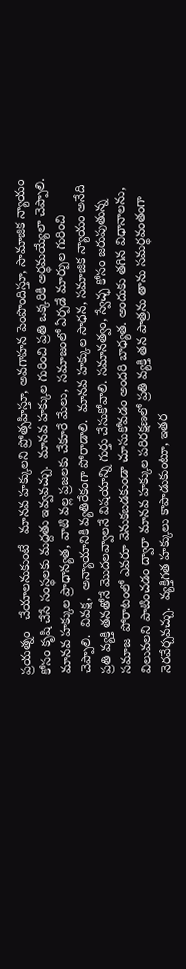ప్రయత్నం   చేయాలనుకుంటే   మానవ హక్కులని ప్రోత్సహిస్తూ, అవగాహన పెంపొందిస్తూ, సామాజిక న్యాయం కోసం కృషి చేసే సంస్థలకు మద్దతు ఇవ్వవచ్చు.  మానవ హక్కుల గురించి ప్రతి ఒక్కరికి అర్థమయ్యేలా చెప్పాలి. మానవ హక్కుల ప్రాధాన్యత, వాటి వల్ల ప్రజలకు చేకూరే మేలు,  సమాజంలో ఏర్పడే మార్పుల గురించి చెప్పాలి.  వివక్ష,  అన్యాయానికి వ్యతిరేకంగా పోరాడాలి.  మానవ హక్కుల సాధన, సమాజిక న్యాయం అనేది  ప్రతి వ్యక్తి తనతోనే మొదలవ్వాలనే విషయాన్ని గుర్తు చేసుకోవాలి. సమానత్వం, స్వేచ్ఛ కోసం జరుపుతున్న సమాజ  పోరాటంలో ఎవరూ వెనుకబడకుండా చూసుకోవడం అందరి బాధ్యత. అందుకు తగిన విధానాలను, విలువలని పాటించడం ద్వారా మానవ హక్కుల పరిరక్షణలో ప్రతి వ్యక్తి తన పాత్రను తాను సమర్థవంతంగా  నెరవేర్చవచ్చు.  వ్యక్తిగత హక్కులు కాపాడుకుంటూ, ఇతర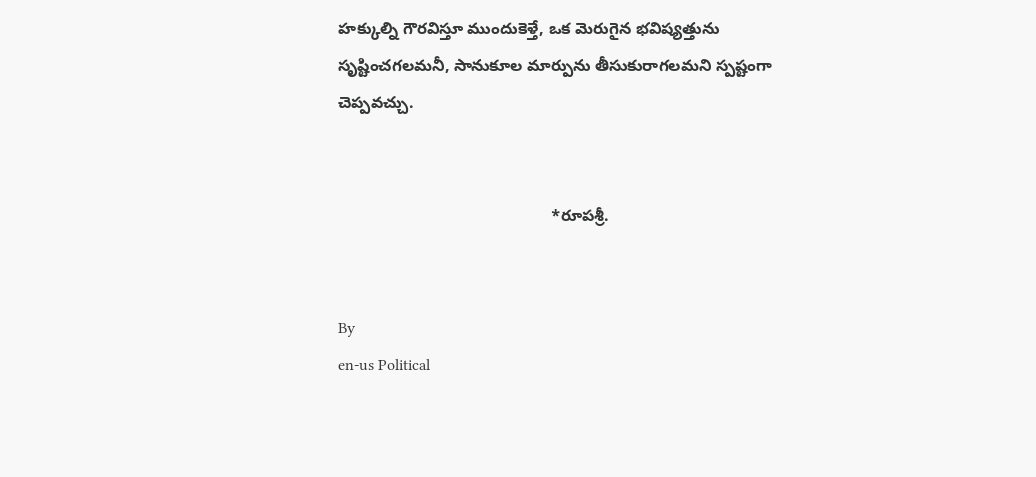హక్కుల్ని గౌరవిస్తూ ముందుకెళ్తే, ఒక మెరుగైన భవిష్యత్తును సృష్టించగలమనీ, సానుకూల మార్పును తీసుకురాగలమని స్పష్టంగా చెప్పవచ్చు.


                                               *రూపశ్రీ.


By
en-us Political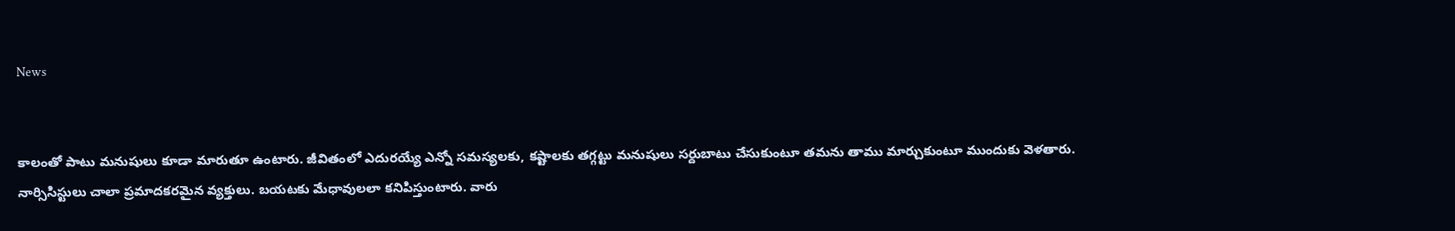News


కాలంతో పాటు మనుషులు కూడా మారుతూ ఉంటారు. జీవితంలో ఎదురయ్యే ఎన్నో సమస్యలకు, కష్టాలకు తగ్గట్టు మనుషులు సర్దుబాటు చేసుకుంటూ తమను తాము మార్చుకుంటూ ముందుకు వెళతారు.
నార్సిసిస్టులు చాలా ప్రమాదకరమైన వ్యక్తులు. బయటకు మేధావులలా కనిపిస్తుంటారు. వారు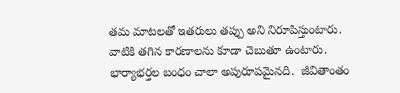తమ మాటలతో ఇతరులు తప్పు అని నిరూపిస్తుంటారు. వాటికి తగిన కారణాలను కూడా చెబుతూ ఉంటారు.
భార్యాభర్తల బంధం చాలా అపురూపమైనది.  జీవితాంతం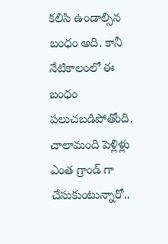కలిసి ఉండాల్సిన బంధం అది. కానీ నేటికాలంలో ఈ బంధం పలుచబడిపోతోంది. చాలామంది పెళ్లిళ్లు ఎంత గ్రాండ్ గా చేసుకుంటున్నారో..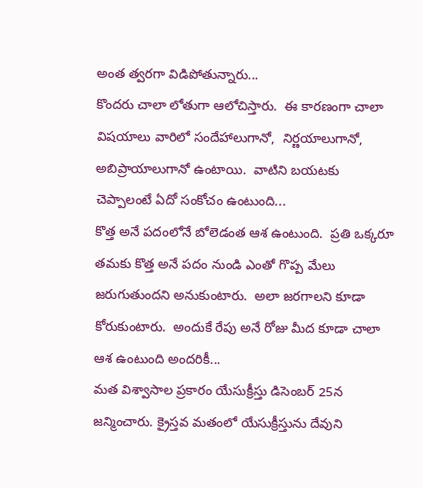అంత త్వరగా విడిపోతున్నారు...
కొందరు చాలా లోతుగా ఆలోచిస్తారు.  ఈ కారణంగా చాలా విషయాలు వారిలో సందేహాలుగానో,  నిర్ణయాలుగానో, అబిప్రాయాలుగానో ఉంటాయి.  వాటిని బయటకు చెప్పాలంటే ఏదో సంకోచం ఉంటుంది...
కొత్త అనే పదంలోనే బోలెడంత ఆశ ఉంటుంది.  ప్రతి ఒక్కరూ తమకు కొత్త అనే పదం నుండి ఎంతో గొప్ప మేలు జరుగుతుందని అనుకుంటారు.  అలా జరగాలని కూడా కోరుకుంటారు.  అందుకే రేపు అనే రోజు మీద కూడా చాలా ఆశ ఉంటుంది అందరికీ...
మత విశ్వాసాల ప్రకారం యేసుక్రీస్తు డిసెంబర్ 25న జన్మించారు. క్రైస్తవ మతంలో యేసుక్రీస్తును దేవుని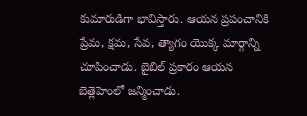కుమారుడిగా భావిస్తారు. ఆయన ప్రపంచానికి ప్రేమ, క్షమ, సేవ, త్యాగం యొక్క మార్గాన్ని చూపించాడు. బైబిల్ ప్రకారం ఆయన బెత్లెహెంలో జన్మించాడు.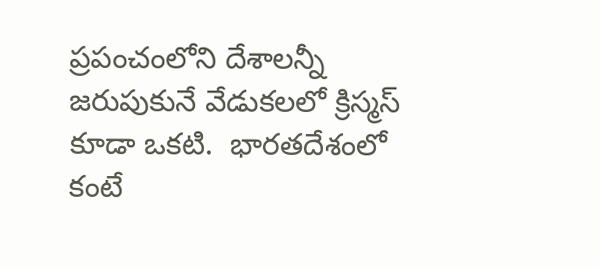ప్రపంచంలోని దేశాలన్నీ జరుపుకునే వేడుకలలో క్రిస్మస్ కూడా ఒకటి.  భారతదేశంలో కంటే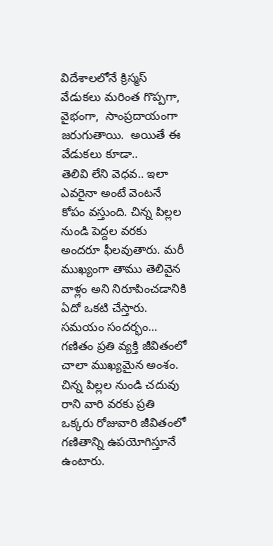విదేశాలలోనే క్రిస్మస్ వేడుకలు మరింత గొప్పగా, వైభంగా,  సాంప్రదాయంగా జరుగుతాయి.  అయితే ఈ వేడుకలు కూడా..
తెలివి లేని వెధవ.. ఇలా ఎవరైనా అంటే వెంటనే కోపం వస్తుంది. చిన్న పిల్లల నుండి పెద్దల వరకు అందరూ ఫీలవుతారు. మరీ ముఖ్యంగా తాము తెలివైన వాళ్లం అని నిరూపించడానికి ఏదో ఒకటి చేస్తారు.  సమయం సందర్భం...
గణితం ప్రతి వ్యక్తి జీవితంలో చాలా ముఖ్యమైన అంశం. చిన్న పిల్లల నుండి చదువు రాని వారి వరకు ప్రతి ఒక్కరు రోజువారి జీవితంలో గణితాన్ని ఉపయోగిస్తూనే ఉంటారు.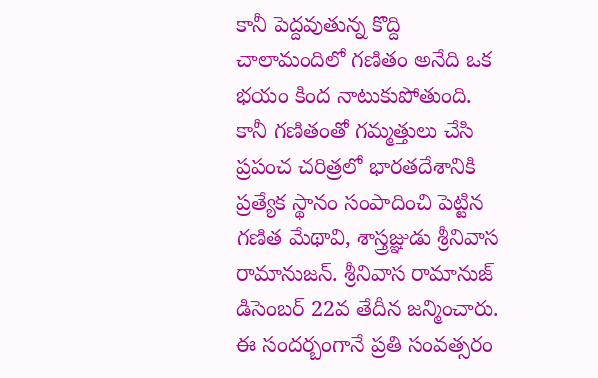కానీ పెద్దవుతున్న కొద్ది చాలామందిలో గణితం అనేది ఒక భయం కింద నాటుకుపోతుంది. కానీ గణితంతో గమ్మత్తులు చేసి ప్రపంచ చరిత్రలో భారతదేశానికి ప్రత్యేక స్థానం సంపాదించి పెట్టిన గణిత మేథావి, శాస్త్రజ్ఞుడు శ్రీనివాస రామానుజన్. శ్రీనివాస రామానుజ్ డిసెంబర్ 22వ తేదీన జన్మించారు. ఈ సందర్బంగానే ప్రతి సంవత్సరం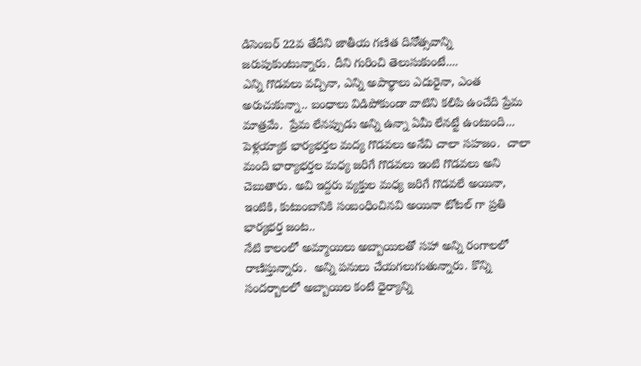డిసెంబర్ 22వ తేదీని జాతీయ గణిత దినోత్సవాన్ని జరుపుకుంటున్నారు. దీని గురించి తెలుసుకుంటే....
ఎన్ని గొడవలు వచ్చినా, ఎన్ని అపార్థాలు ఎదురైనా, ఎంత అరుచుకున్నా.. బంధాలు విడిపోకుండా వాటిని కలిపి ఉంచేది ప్రేమ మాత్రమే.  ప్రేమ లేనప్పుడు అన్ని ఉన్నా ఏమీ లేనట్టే ఉంటుంది...
పెళ్లయ్యాక భార్యభర్తల మద్య గొడవలు అనేవి చాలా సహజం.  చాలా మంది భార్యాభర్తల మధ్య జరిగే గొడవలు ఇంటి గొడవలు అని చెబుతారు. అవి ఇద్దరు వ్యక్తుల మధ్య జరిగే గొడవలే అయినా,  ఇంటికి, కుటుంబానికి సంబంధించినవి అయినా టోటల్ గా ప్రతి భార్యభర్త జంట..
నేటి కాలంలో అమ్మాయిలు అబ్బాయిలతో సహా అన్ని రంగాలలో రాణిస్తున్నారు.  అన్ని పనులు చేయగలుగుతున్నారు. కొన్ని సందర్బాలలో అబ్బాయిల కంటే ధైర్యాన్ని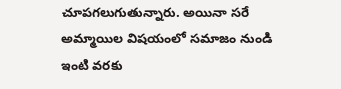చూపగలుగుతున్నారు. అయినా సరే అమ్మాయిల విషయంలో సమాజం నుండి ఇంటి వరకు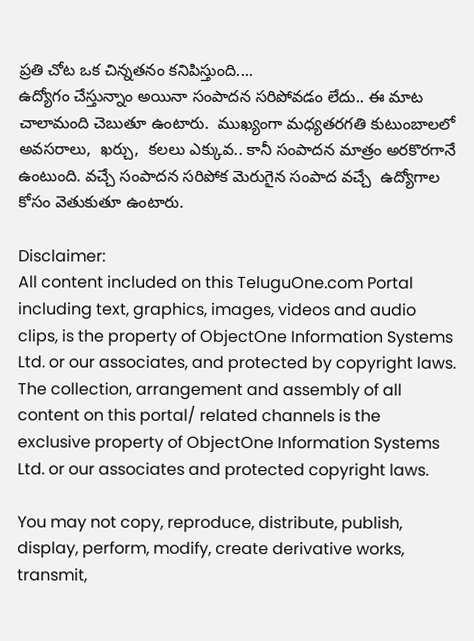ప్రతి చోట ఒక చిన్నతనం కనిపిస్తుంది....
ఉద్యోగం చేస్తున్నాం అయినా సంపాదన సరిపోవడం లేదు.. ఈ మాట చాలామంది చెబుతూ ఉంటారు.  ముఖ్యంగా మధ్యతరగతి కుటుంబాలలో అవసరాలు,  ఖర్చు,  కలలు ఎక్కువ.. కానీ సంపాదన మాత్రం అరకొరగానే ఉంటుంది. వచ్చే సంపాదన సరిపోక మెరుగైన సంపాద వచ్చే  ఉద్యోగాల కోసం వెతుకుతూ ఉంటారు.

Disclaimer:
All content included on this TeluguOne.com Portal including text, graphics, images, videos and audio clips, is the property of ObjectOne Information Systems Ltd. or our associates, and protected by copyright laws. The collection, arrangement and assembly of all content on this portal/ related channels is the exclusive property of ObjectOne Information Systems Ltd. or our associates and protected copyright laws.

You may not copy, reproduce, distribute, publish, display, perform, modify, create derivative works, transmit,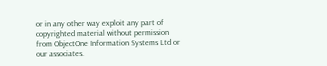or in any other way exploit any part of copyrighted material without permission from ObjectOne Information Systems Ltd or our associates.